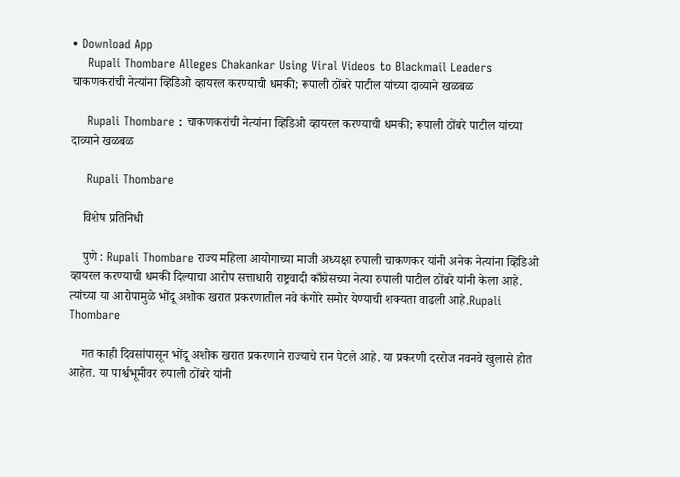• Download App
    Rupali Thombare Alleges Chakankar Using Viral Videos to Blackmail Leaders चाकणकरांची नेत्यांना व्हिडिओ व्हायरल करण्याची धमकी; रूपाली ठोंबरे पाटील यांच्या दाव्याने खळबळ

    Rupali Thombare : चाकणकरांची नेत्यांना व्हिडिओ व्हायरल करण्याची धमकी; रूपाली ठोंबरे पाटील यांच्या दाव्याने खळबळ

    Rupali Thombare

    विशेष प्रतिनिधी

    पुणे : Rupali Thombare राज्य महिला आयोगाच्या माजी अध्यक्षा रुपाली चाकणकर यांनी अनेक नेत्यांना व्हिडिओ व्हायरल करण्याची धमकी दिल्याचा आरोप सत्ताधारी राष्ट्रवादी काँग्रेसच्या नेत्या रुपाली पाटील ठोंबरे यांनी केला आहे. त्यांच्या या आरोपामुळे भोंदू अशोक खरात प्रकरणातील नवे कंगोरे समोर येण्याची शक्यता वाढली आहे.Rupali Thombare

    गत काही दिवसांपासून भोंदू अशोक खरात प्रकरणाने राज्याचे रान पेटले आहे. या प्रकरणी दररोज नवनवे खुलासे होत आहेत. या पार्श्वभूमीवर रुपाली ठोंबरे यांनी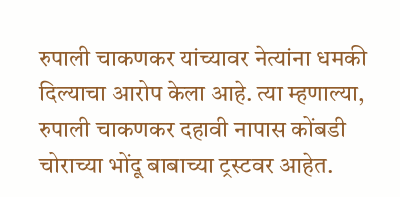रुपाली चाकणकर यांच्यावर नेत्यांना धमकी दिल्याचा आरोप केला आहे. त्या म्हणाल्या, रुपाली चाकणकर दहावी नापास कोंबडी चोराच्या भोंदू बाबाच्या ट्रस्टवर आहेत.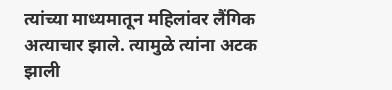त्यांच्या माध्यमातून महिलांवर लैंगिक अत्याचार झाले. त्यामुळे त्यांना अटक झाली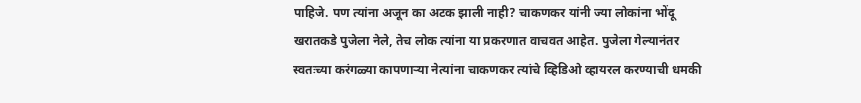पाहिजे. पण त्यांना अजून का अटक झाली नाही? चाकणकर यांनी ज्या लोकांना भोंदू खरातकडे पुजेला नेले, तेच लोक त्यांना या प्रकरणात वाचवत आहेत. पुजेला गेल्यानंतर स्वतःच्या करंगळ्या कापणाऱ्या नेत्यांना चाकणकर त्यांचे व्हिडिओ व्हायरल करण्याची धमकी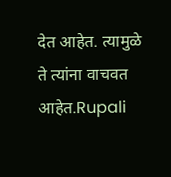देत आहेत. त्यामुळे ते त्यांना वाचवत आहेत.Rupali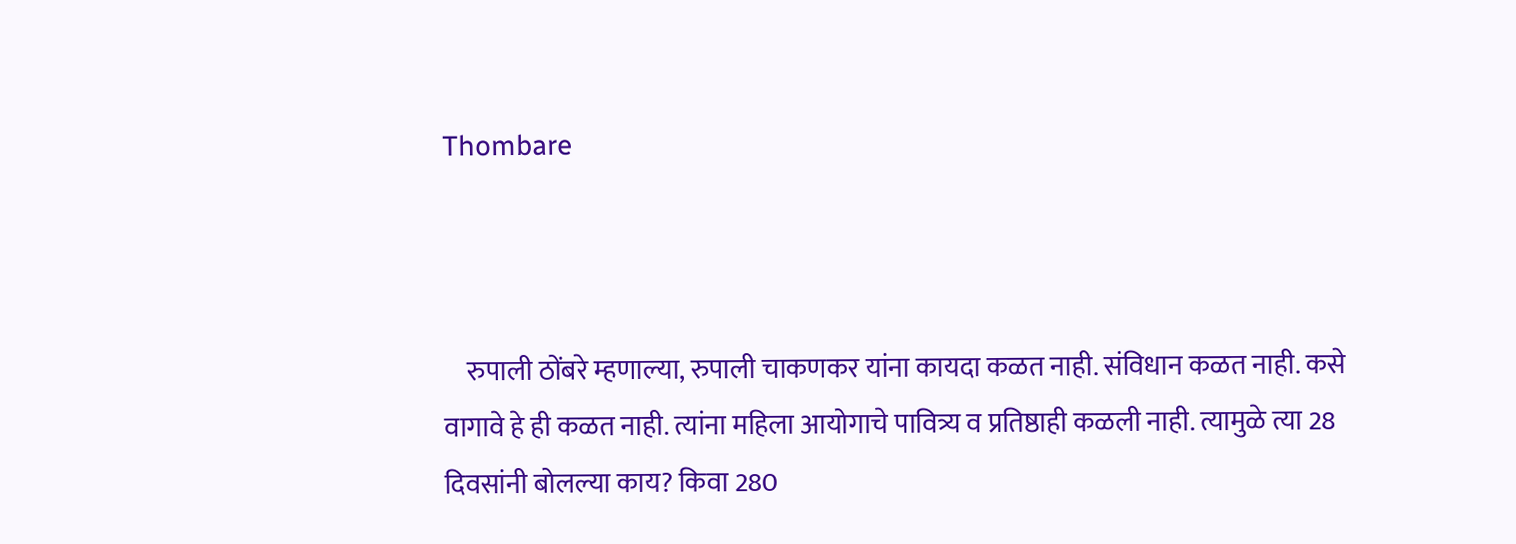Thombare



    रुपाली ठोंबरे म्हणाल्या, रुपाली चाकणकर यांना कायदा कळत नाही. संविधान कळत नाही. कसे वागावे हे ही कळत नाही. त्यांना महिला आयोगाचे पावित्र्य व प्रतिष्ठाही कळली नाही. त्यामुळे त्या 28 दिवसांनी बोलल्या काय? किवा 280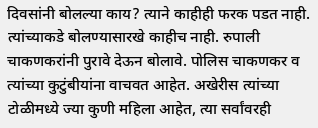दिवसांनी बोलल्या काय? त्याने काहीही फरक पडत नाही. त्यांच्याकडे बोलण्यासारखे काहीच नाही. रुपाली चाकणकरांनी पुरावे देऊन बोलावे. पोलिस चाकणकर व त्यांच्या कुटुंबीयांना वाचवत आहेत. अखेरीस त्यांच्या टोळीमध्ये ज्या कुणी महिला आहेत, त्या सर्वांवरही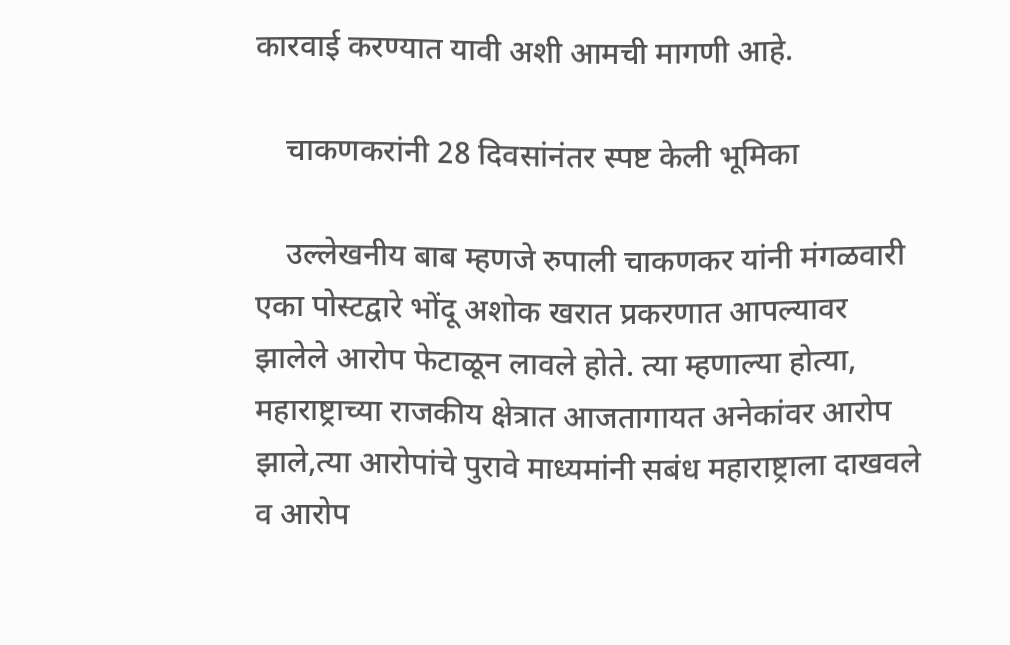कारवाई करण्यात यावी अशी आमची मागणी आहे.

    चाकणकरांनी 28 दिवसांनंतर स्पष्ट केली भूमिका

    उल्लेखनीय बाब म्हणजे रुपाली चाकणकर यांनी मंगळवारी एका पोस्टद्वारे भोंदू अशोक खरात प्रकरणात आपल्यावर झालेले आरोप फेटाळून लावले होते. त्या म्हणाल्या होत्या, महाराष्ट्राच्या राजकीय क्षेत्रात आजतागायत अनेकांवर आरोप झाले,त्या आरोपांचे पुरावे माध्यमांनी सबंध महाराष्ट्राला दाखवले व आरोप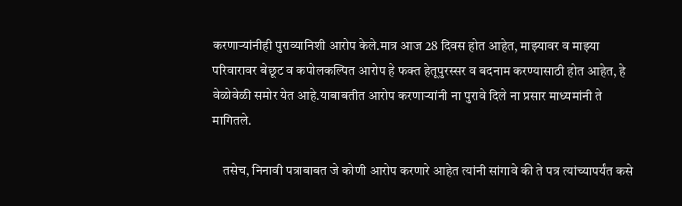करणाऱ्यांनीही पुराव्यानिशी आरोप केले.मात्र आज 28 दिवस होत आहेत, माझ्यावर व माझ्या परिवारावर बेछूट व कपोलकल्पित आरोप हे फक्त हेतूपुरस्सर व बदनाम करण्यासाठी होत आहेत, हे वेळोवेळी समोर येत आहे.याबाबतीत आरोप करणाऱ्यांनी ना पुरावे दिले ना प्रसार माध्यमांनी ते मागितले.

    तसेच, निनावी पत्राबाबत जे कोणी आरोप करणारे आहेत त्यांनी सांगावे की ते पत्र त्यांच्यापर्यंत कसे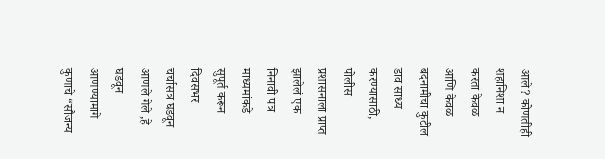आले? कोणतीही शहानिशा न करता केवळ आणि केवळ बदनामीचा कुटील डाव साध्य करण्यासाठी, पोलीस प्रशासनाला प्राप्त झालेलं एक निनावी पत्र माध्यमांकडे सुपूर्त करून दिवसभर चर्चासत्र घडवून आणले गेले ,हे घडवून आणण्यामागे कुणाचे “सौजन्य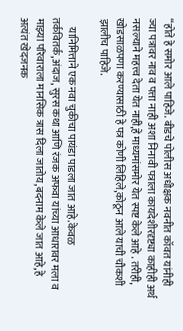“होते हे समोर आले पाहिजे. बीडचे पोलीस अधीक्षक नवनीत कॉवत यांनीही ज्या पत्रावर नाव व पत्ता नाही अशा निनावी पत्राला कायदेशीरदृष्ट्या काहीही अर्थ नसल्याने महत्त्व देता येत नाही,हे माध्यमांसमोर येत स्पष्ट केले आहे . तरीही, खोडसाळपणा करण्यासाठी हे पत्र कोणी लिहिले,कोठून आले याची चौकशी झालीच पाहिजे.

    यानिमित्ताने एक नवा चुकीचा पायंडा पाडला जात आहे.केवळ तर्कवितर्क,अंदाज, सुरस कथा आणि रंजक अफवा यांच्या आधारावर मला व माझ्या परिवाराला मानसिक त्रास दिला जातोय,बदनाम केले जात आहे,हे अत्यंत खेदजनक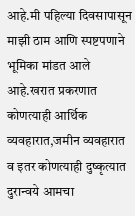आहे.मी पहिल्या दिवसापासून माझी ठाम आणि स्पष्टपणाने भूमिका मांडत आले आहे.खरात प्रकरणात कोणत्याही आर्थिक व्यवहारात,जमीन व्यवहारात व इतर कोणत्याही दुष्कृत्यात दुरान्वये आमचा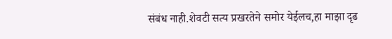संबंध नाही.शेवटी सत्य प्रखरतेने समोर येईलच,हा माझा दृढ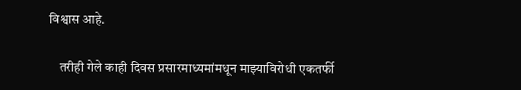विश्वास आहे.

    तरीही गेले काही दिवस प्रसारमाध्यमांमधून माझ्याविरोधी एकतर्फी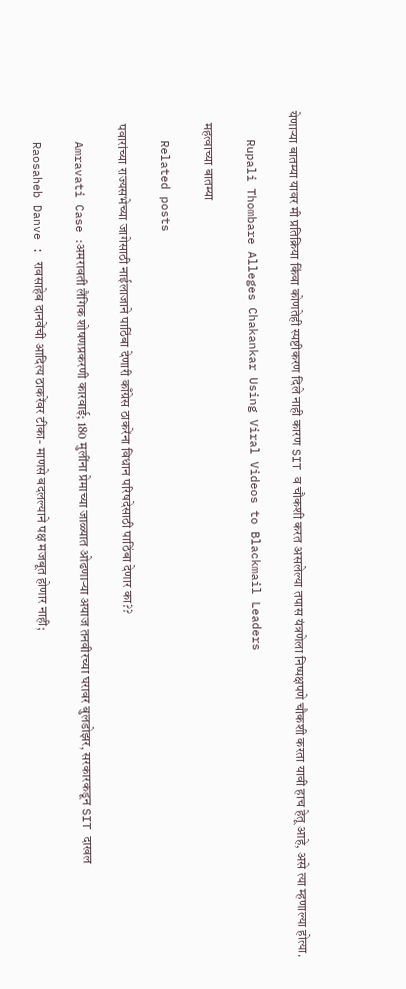येणाऱ्या बातम्या यावर मी प्रतिक्रिया किंवा कोणतेही स्पष्टीकरण दिले नाही कारण SIT व चौकशी करत असलेल्या तपास यंत्रणेला निष्पक्षपणे चौकशी करता यावी हाच हेतू आहे, असे त्या म्हणाल्या होत्या.

    Rupali Thombare Alleges Chakankar Using Viral Videos to Blackmail Leaders

    महत्वाच्या बातम्या

    Related posts

    पवारांच्या राज्यसभेच्या जागेसाठी नाईलाजाने पाठिंबा देणारी काँग्रेस ठाकरेंना विधान परिषदेसाठी पाठिंबा देणार का??

    Amravati Case :अमरावती लैंगिक शोषणप्रकरणी कारवाई; 180 मुलींना प्रेमाच्या जाळ्यात ओढणाऱ्या अयाज तनवीरच्या घरावर बुलडोझर, सरकारकडून SIT दाखल

    Raosaheb Danve : रावसाहेब दानवेंची आदित्य ठाकरेंवर टीका- माणसे बदलल्याने पक्ष मजबूत होणार नाही;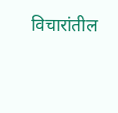विचारांतील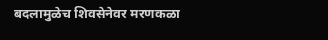बदलामुळेच शिवसेनेवर मरणकळा